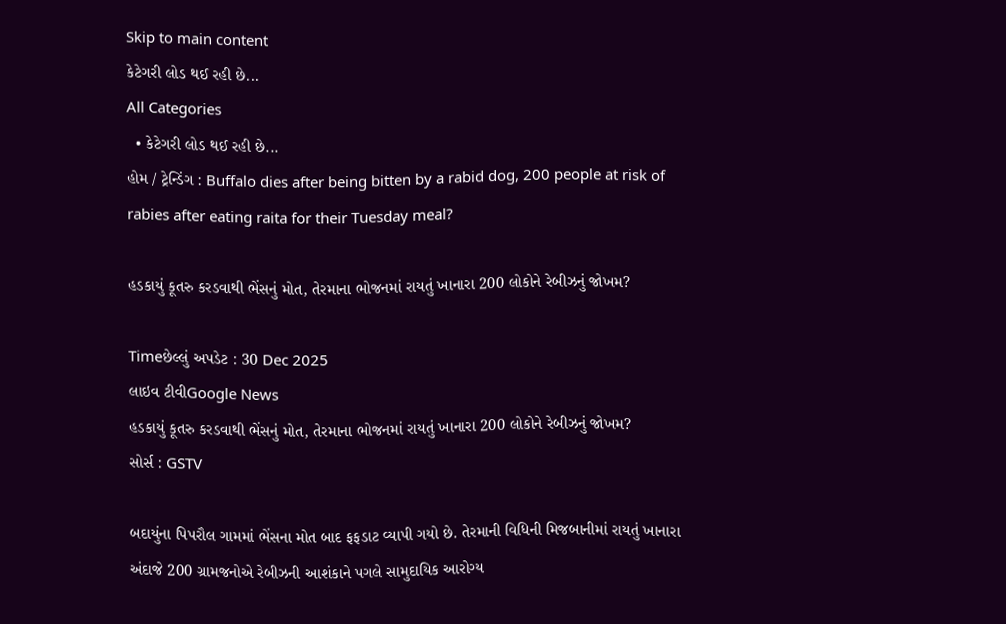Skip to main content
કેટેગરી લોડ થઈ રહી છે...
All Categories
  • કેટેગરી લોડ થઈ રહી છે...
હોમ / ટ્રેન્ડિંગ : Buffalo dies after being bitten by a rabid dog, 200 people at risk of rabies after eating raita for their Tuesday meal?

હડકાયું કૂતરુ કરડવાથી ભેંસનું મોત, તેરમાના ભોજનમાં રાયતું ખાનારા 200 લોકોને રેબીઝનું જોખમ?

Timeછેલ્લું અપડેટ : 30 Dec 2025
લાઇવ ટીવીGoogle News
હડકાયું કૂતરુ કરડવાથી ભેંસનું મોત, તેરમાના ભોજનમાં રાયતું ખાનારા 200 લોકોને રેબીઝનું જોખમ?
સોર્સ : GSTV

બદાયુંના પિપરૌલ ગામમાં ભેંસના મોત બાદ ફફડાટ વ્યાપી ગયો છે. તેરમાની વિધિની મિજબાનીમાં રાયતું ખાનારા અંદાજે 200 ગ્રામજનોએ રેબીઝની આશંકાને પગલે સામુદાયિક આરોગ્ય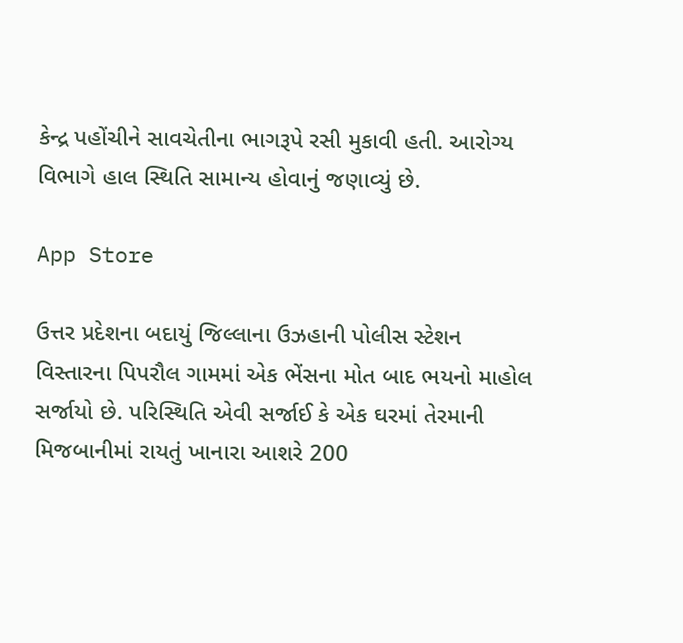કેન્દ્ર પહોંચીને સાવચેતીના ભાગરૂપે રસી મુકાવી હતી. આરોગ્ય વિભાગે હાલ સ્થિતિ સામાન્ય હોવાનું જણાવ્યું છે.

App Store

ઉત્તર પ્રદેશના બદાયું જિલ્લાના ઉઝહાની પોલીસ સ્ટેશન વિસ્તારના પિપરૌલ ગામમાં એક ભેંસના મોત બાદ ભયનો માહોલ સર્જાયો છે. પરિસ્થિતિ એવી સર્જાઈ કે એક ઘરમાં તેરમાની મિજબાનીમાં રાયતું ખાનારા આશરે 200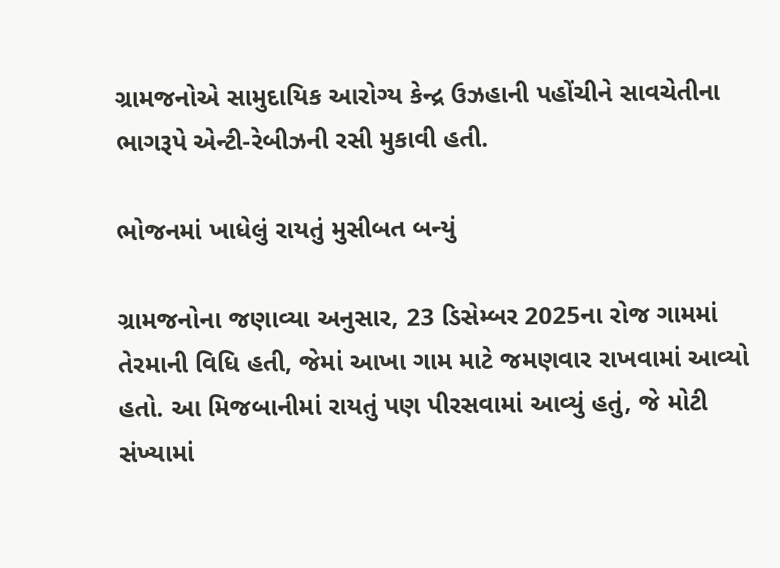ગ્રામજનોએ સામુદાયિક આરોગ્ય કેન્દ્ર ઉઝહાની પહોંચીને સાવચેતીના ભાગરૂપે એન્ટી-રેબીઝની રસી મુકાવી હતી.

ભોજનમાં ખાધેલું રાયતું મુસીબત બન્યું

ગ્રામજનોના જણાવ્યા અનુસાર, 23 ડિસેમ્બર 2025ના રોજ ગામમાં તેરમાની વિધિ હતી, જેમાં આખા ગામ માટે જમણવાર રાખવામાં આવ્યો હતો. આ મિજબાનીમાં રાયતું પણ પીરસવામાં આવ્યું હતું, જે મોટી સંખ્યામાં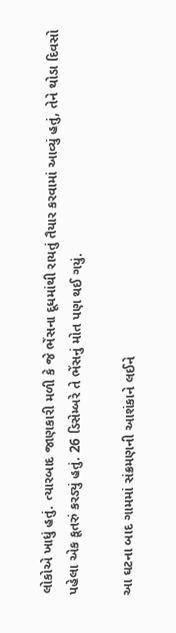લોકોએ ખાધું હતું. ત્યારબાદ જાણકારી મળી કે જે ભેંસના દૂધમાંથી રાયતું તૈયાર કરવામાં આવ્યું હતું, તેને થોડા દિવસો પહેલા એક કૂતરું કરડ્યું હતું. 26 ડિસેમ્બરે તે ભેંસનું મોત પણ થઈ ગયું.

આ ઘટના બાદ ગામમાં સંક્રમણની આશંકાને લઈને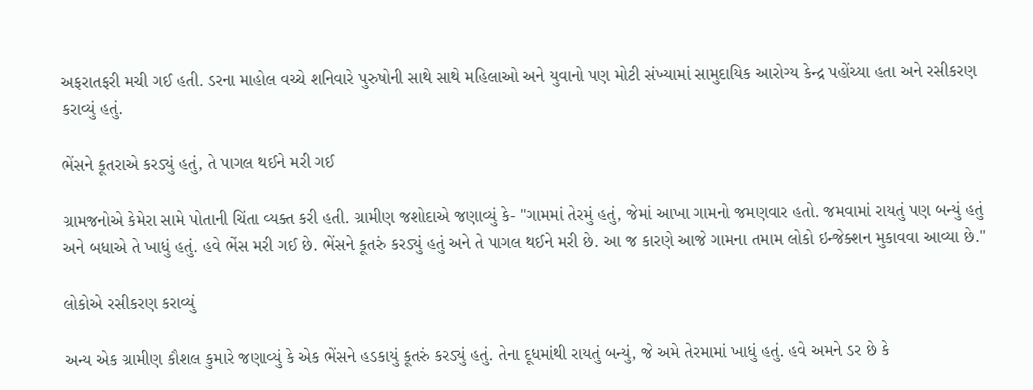અફરાતફરી મચી ગઈ હતી. ડરના માહોલ વચ્ચે શનિવારે પુરુષોની સાથે સાથે મહિલાઓ અને યુવાનો પણ મોટી સંખ્યામાં સામુદાયિક આરોગ્ય કેન્દ્ર પહોંચ્યા હતા અને રસીકરણ કરાવ્યું હતું.

ભેંસને કૂતરાએ કરડ્યું હતું, તે પાગલ થઈને મરી ગઈ

ગ્રામજનોએ કેમેરા સામે પોતાની ચિંતા વ્યક્ત કરી હતી. ગ્રામીણ જશોદાએ જણાવ્યું કે- "ગામમાં તેરમું હતું, જેમાં આખા ગામનો જમણવાર હતો. જમવામાં રાયતું પણ બન્યું હતું અને બધાએ તે ખાધું હતું. હવે ભેંસ મરી ગઈ છે. ભેંસને કૂતરું કરડ્યું હતું અને તે પાગલ થઈને મરી છે. આ જ કારણે આજે ગામના તમામ લોકો ઇન્જેક્શન મુકાવવા આવ્યા છે."

લોકોએ રસીકરણ કરાવ્યું

અન્ય એક ગ્રામીણ કૌશલ કુમારે જણાવ્યું કે એક ભેંસને હડકાયું કૂતરું કરડ્યું હતું. તેના દૂધમાંથી રાયતું બન્યું, જે અમે તેરમામાં ખાધું હતું. હવે અમને ડર છે કે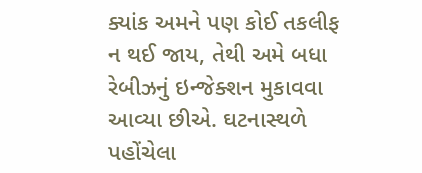ક્યાંક અમને પણ કોઈ તકલીફ ન થઈ જાય, તેથી અમે બધા રેબીઝનું ઇન્જેક્શન મુકાવવા આવ્યા છીએ. ઘટનાસ્થળે પહોંચેલા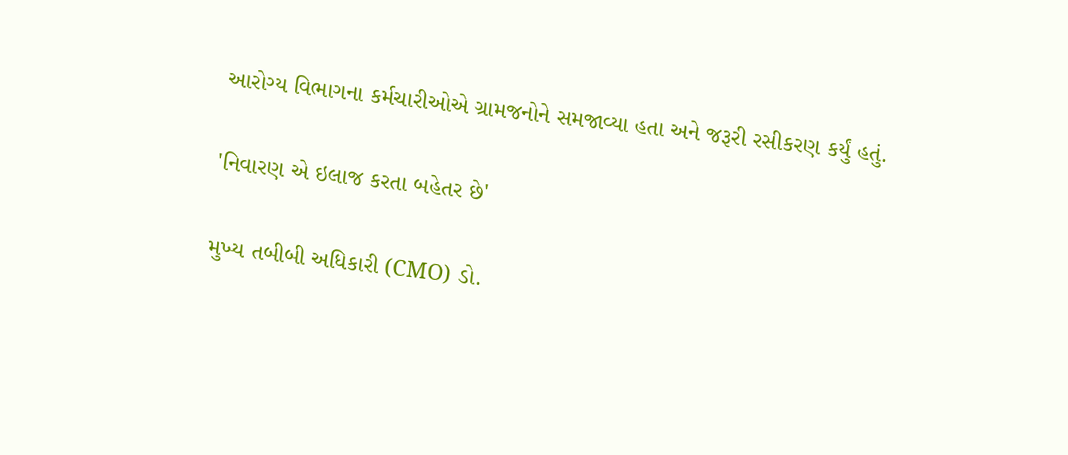આરોગ્ય વિભાગના કર્મચારીઓએ ગ્રામજનોને સમજાવ્યા હતા અને જરૂરી રસીકરણ કર્યું હતું.

'નિવારણ એ ઇલાજ કરતા બહેતર છે'

મુખ્ય તબીબી અધિકારી (CMO) ડો.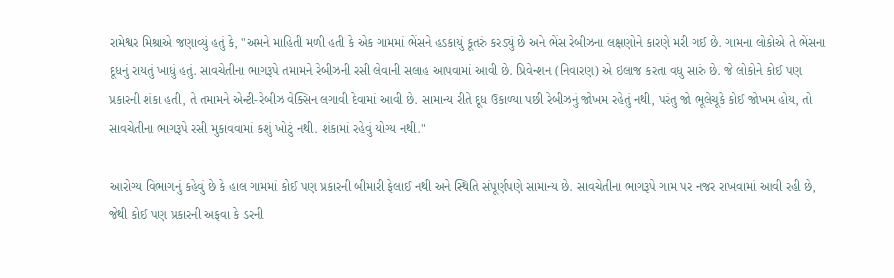રામેશ્વર મિશ્રાએ જણાવ્યું હતું કે, "અમને માહિતી મળી હતી કે એક ગામમાં ભેંસને હડકાયું કૂતરું કરડ્યું છે અને ભેંસ રેબીઝના લક્ષણોને કારણે મરી ગઈ છે. ગામના લોકોએ તે ભેંસના દૂધનું રાયતું ખાધું હતું. સાવચેતીના ભાગરૂપે તમામને રેબીઝની રસી લેવાની સલાહ આપવામાં આવી છે. પ્રિવેન્શન (નિવારણ) એ ઇલાજ કરતા વધુ સારું છે. જે લોકોને કોઈ પણ પ્રકારની શંકા હતી, તે તમામને એન્ટી-રેબીઝ વેક્સિન લગાવી દેવામાં આવી છે. સામાન્ય રીતે દૂધ ઉકાળ્યા પછી રેબીઝનું જોખમ રહેતું નથી, પરંતુ જો ભૂલેચૂકે કોઈ જોખમ હોય, તો સાવચેતીના ભાગરૂપે રસી મુકાવવામાં કશું ખોટું નથી. શંકામાં રહેવું યોગ્ય નથી."

આરોગ્ય વિભાગનું કહેવું છે કે હાલ ગામમાં કોઈ પણ પ્રકારની બીમારી ફેલાઈ નથી અને સ્થિતિ સંપૂર્ણપણે સામાન્ય છે. સાવચેતીના ભાગરૂપે ગામ પર નજર રાખવામાં આવી રહી છે, જેથી કોઈ પણ પ્રકારની અફવા કે ડરની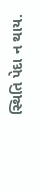સ્થિતિ પેદા ન થાય.